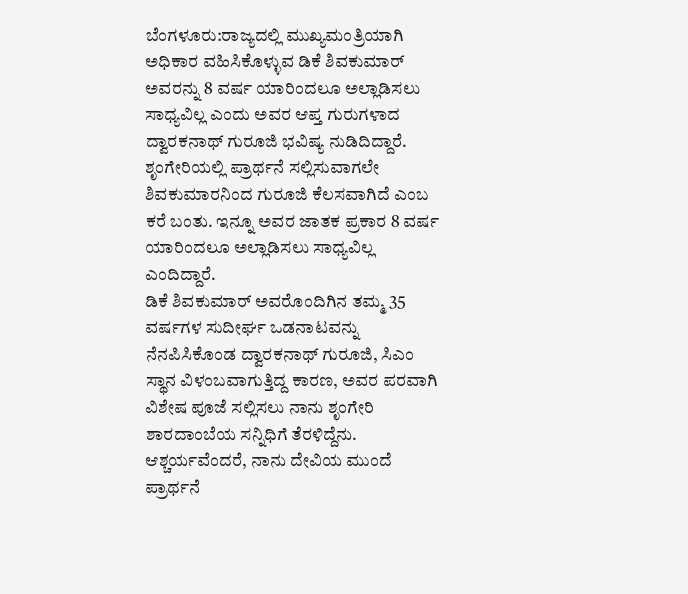ಬೆಂಗಳೂರು:ರಾಜ್ಯದಲ್ಲಿ ಮುಖ್ಯಮಂತ್ರಿಯಾಗಿ ಅಧಿಕಾರ ವಹಿಸಿಕೊಳ್ಳುವ ಡಿಕೆ ಶಿವಕುಮಾರ್ ಅವರನ್ನು 8 ವರ್ಷ ಯಾರಿಂದಲೂ ಅಲ್ಲಾಡಿಸಲು ಸಾಧ್ಯವಿಲ್ಲ ಎಂದು ಅವರ ಆಪ್ತ ಗುರುಗಳಾದ ದ್ವಾರಕನಾಥ್ ಗುರೂಜಿ ಭವಿಷ್ಯ ನುಡಿದಿದ್ದಾರೆ.
ಶೃಂಗೇರಿಯಲ್ಲಿ ಪ್ರಾರ್ಥನೆ ಸಲ್ಲಿಸುವಾಗಲೇ ಶಿವಕುಮಾರನಿಂದ ಗುರೂಜಿ ಕೆಲಸವಾಗಿದೆ ಎಂಬ ಕರೆ ಬಂತು. ಇನ್ನೂ ಅವರ ಜಾತಕ ಪ್ರಕಾರ 8 ವರ್ಷ ಯಾರಿಂದಲೂ ಅಲ್ಲಾಡಿಸಲು ಸಾಧ್ಯವಿಲ್ಲ ಎಂದಿದ್ದಾರೆ.
ಡಿಕೆ ಶಿವಕುಮಾರ್ ಅವರೊಂದಿಗಿನ ತಮ್ಮ 35 ವರ್ಷಗಳ ಸುದೀರ್ಘ ಒಡನಾಟವನ್ನು ನೆನಪಿಸಿಕೊಂಡ ದ್ವಾರಕನಾಥ್ ಗುರೂಜಿ, ಸಿಎಂ ಸ್ಥಾನ ವಿಳಂಬವಾಗುತ್ತಿದ್ದ ಕಾರಣ, ಅವರ ಪರವಾಗಿ ವಿಶೇಷ ಪೂಜೆ ಸಲ್ಲಿಸಲು ನಾನು ಶೃಂಗೇರಿ ಶಾರದಾಂಬೆಯ ಸನ್ನಿಧಿಗೆ ತೆರಳಿದ್ದೆನು. ಆಶ್ಚರ್ಯವೆಂದರೆ, ನಾನು ದೇವಿಯ ಮುಂದೆ ಪ್ರಾರ್ಥನೆ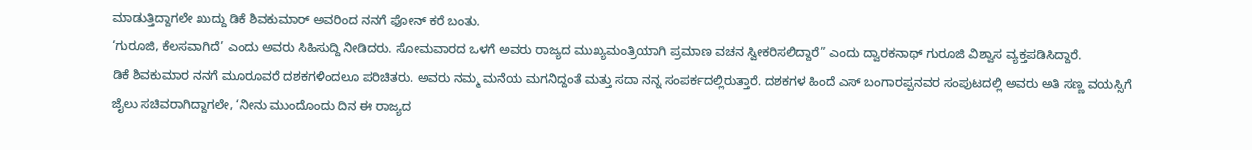ಮಾಡುತ್ತಿದ್ದಾಗಲೇ ಖುದ್ದು ಡಿಕೆ ಶಿವಕುಮಾರ್ ಅವರಿಂದ ನನಗೆ ಫೋನ್ ಕರೆ ಬಂತು.
‘ಗುರೂಜಿ, ಕೆಲಸವಾಗಿದೆ’ ಎಂದು ಅವರು ಸಿಹಿಸುದ್ದಿ ನೀಡಿದರು. ಸೋಮವಾರದ ಒಳಗೆ ಅವರು ರಾಜ್ಯದ ಮುಖ್ಯಮಂತ್ರಿಯಾಗಿ ಪ್ರಮಾಣ ವಚನ ಸ್ವೀಕರಿಸಲಿದ್ದಾರೆ” ಎಂದು ದ್ವಾರಕನಾಥ್ ಗುರೂಜಿ ವಿಶ್ವಾಸ ವ್ಯಕ್ತಪಡಿಸಿದ್ದಾರೆ.
ಡಿಕೆ ಶಿವಕುಮಾರ ನನಗೆ ಮೂರೂವರೆ ದಶಕಗಳಿಂದಲೂ ಪರಿಚಿತರು. ಅವರು ನಮ್ಮ ಮನೆಯ ಮಗನಿದ್ದಂತೆ ಮತ್ತು ಸದಾ ನನ್ನ ಸಂಪರ್ಕದಲ್ಲಿರುತ್ತಾರೆ. ದಶಕಗಳ ಹಿಂದೆ ಎಸ್ ಬಂಗಾರಪ್ಪನವರ ಸಂಪುಟದಲ್ಲಿ ಅವರು ಅತಿ ಸಣ್ಣ ವಯಸ್ಸಿಗೆ ಜೈಲು ಸಚಿವರಾಗಿದ್ದಾಗಲೇ, ‘ನೀನು ಮುಂದೊಂದು ದಿನ ಈ ರಾಜ್ಯದ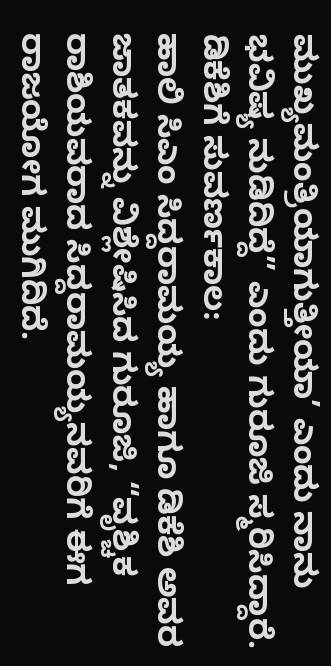ಮುಖ್ಯಮಂತ್ರಿಯಾಗುತ್ತೀಯಾ’ ಎಂದು ನಾನು ಭವಿಷ್ಯ ನುಡಿದಿದ್ದೆ” ಎಂದು ಗುರೂಜಿ ಸ್ಮರಿಸಿದ್ದಾರೆ.
ಡಿಕೆಶಿಗೆ ಸುವರ್ಣಕಾಲ:
ಹಾಲಿ ಸಿಎಂ ಸಿದ್ದರಾಮಯ್ಯ ಹಾಗೂ ಡಿಕೆಶಿ ಅವರ ಜಾತಕವನ್ನು ವಿಶ್ಲೇಷಿಸಿದ ಗುರೂಜಿ, “ವೃಶ್ಚಿಕ ರಾಶಿಯವರಾದ ಸಿದ್ದರಾಮಯ್ಯನವರಿಗೆ ಈಗ ರಾಜಯೋಗ ಮುಗಿದಿದೆ.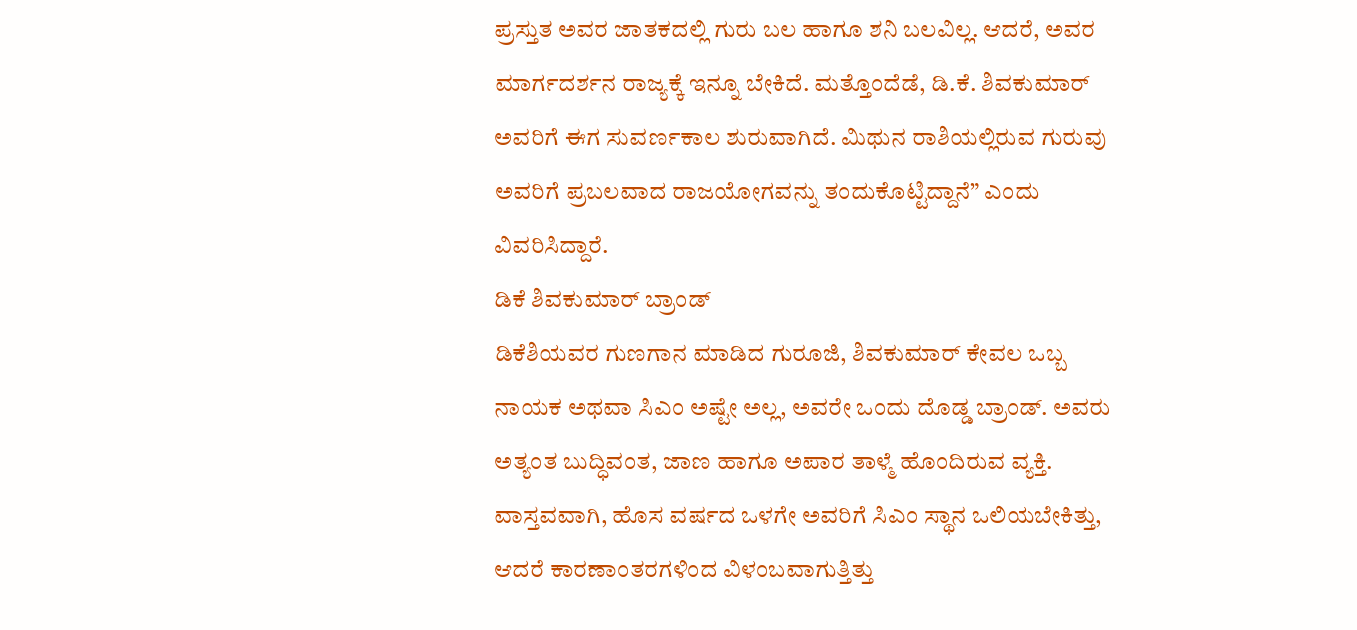ಪ್ರಸ್ತುತ ಅವರ ಜಾತಕದಲ್ಲಿ ಗುರು ಬಲ ಹಾಗೂ ಶನಿ ಬಲವಿಲ್ಲ. ಆದರೆ, ಅವರ ಮಾರ್ಗದರ್ಶನ ರಾಜ್ಯಕ್ಕೆ ಇನ್ನೂ ಬೇಕಿದೆ. ಮತ್ತೊಂದೆಡೆ, ಡಿ.ಕೆ. ಶಿವಕುಮಾರ್ ಅವರಿಗೆ ಈಗ ಸುವರ್ಣಕಾಲ ಶುರುವಾಗಿದೆ. ಮಿಥುನ ರಾಶಿಯಲ್ಲಿರುವ ಗುರುವು ಅವರಿಗೆ ಪ್ರಬಲವಾದ ರಾಜಯೋಗವನ್ನು ತಂದುಕೊಟ್ಟಿದ್ದಾನೆ” ಎಂದು ವಿವರಿಸಿದ್ದಾರೆ.
ಡಿಕೆ ಶಿವಕುಮಾರ್ ಬ್ರಾಂಡ್
ಡಿಕೆಶಿಯವರ ಗುಣಗಾನ ಮಾಡಿದ ಗುರೂಜಿ, ಶಿವಕುಮಾರ್ ಕೇವಲ ಒಬ್ಬ ನಾಯಕ ಅಥವಾ ಸಿಎಂ ಅಷ್ಟೇ ಅಲ್ಲ, ಅವರೇ ಒಂದು ದೊಡ್ಡ ಬ್ರಾಂಡ್. ಅವರು ಅತ್ಯಂತ ಬುದ್ಧಿವಂತ, ಜಾಣ ಹಾಗೂ ಅಪಾರ ತಾಳ್ಮೆ ಹೊಂದಿರುವ ವ್ಯಕ್ತಿ. ವಾಸ್ತವವಾಗಿ, ಹೊಸ ವರ್ಷದ ಒಳಗೇ ಅವರಿಗೆ ಸಿಎಂ ಸ್ಥಾನ ಒಲಿಯಬೇಕಿತ್ತು, ಆದರೆ ಕಾರಣಾಂತರಗಳಿಂದ ವಿಳಂಬವಾಗುತ್ತಿತ್ತು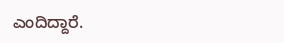ಎಂದಿದ್ದಾರೆ.